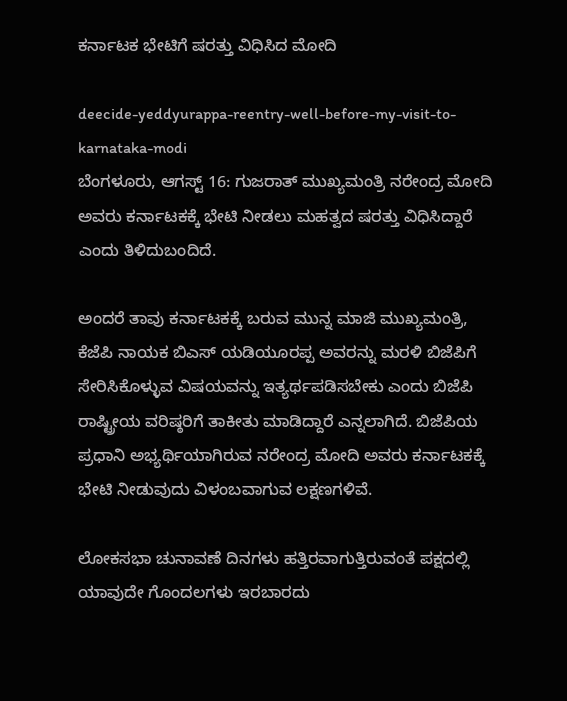ಕರ್ನಾಟಕ ಭೇಟಿಗೆ ಷರತ್ತು ವಿಧಿಸಿದ ಮೋದಿ

deecide-yeddyurappa-reentry-well-before-my-visit-to-karnataka-modi
ಬೆಂಗಳೂರು, ಆಗಸ್ಟ್ 16: ಗುಜರಾತ್ ಮುಖ್ಯಮಂತ್ರಿ ನರೇಂದ್ರ ಮೋದಿ ಅವರು ಕರ್ನಾಟಕಕ್ಕೆ ಭೇಟಿ ನೀಡಲು ಮಹತ್ವದ ಷರತ್ತು ವಿಧಿಸಿದ್ದಾರೆ ಎಂದು ತಿಳಿದುಬಂದಿದೆ.

ಅಂದರೆ ತಾವು ಕರ್ನಾಟಕಕ್ಕೆ ಬರುವ ಮುನ್ನ ಮಾಜಿ ಮುಖ್ಯಮಂತ್ರಿ, ಕೆಜೆಪಿ ನಾಯಕ ಬಿಎಸ್ ಯಡಿಯೂರಪ್ಪ ಅವರನ್ನು ಮರಳಿ ಬಿಜೆಪಿಗೆ ಸೇರಿಸಿಕೊಳ್ಳುವ ವಿಷಯವನ್ನು ಇತ್ಯರ್ಥಪಡಿಸಬೇಕು ಎಂದು ಬಿಜೆಪಿ ರಾಷ್ಟ್ರೀಯ ವರಿಷ್ಠರಿಗೆ ತಾಕೀತು ಮಾಡಿದ್ದಾರೆ ಎನ್ನಲಾಗಿದೆ. ಬಿಜೆಪಿಯ ಪ್ರಧಾನಿ ಅಭ್ಯರ್ಥಿಯಾಗಿರುವ ನರೇಂದ್ರ ಮೋದಿ ಅವರು ಕರ್ನಾಟಕಕ್ಕೆ ಭೇಟಿ ನೀಡುವುದು ವಿಳಂಬವಾಗುವ ಲಕ್ಷಣಗಳಿವೆ.

ಲೋಕಸಭಾ ಚುನಾವಣೆ ದಿನಗಳು ಹತ್ತಿರವಾಗುತ್ತಿರುವಂತೆ ಪಕ್ಷದಲ್ಲಿ ಯಾವುದೇ ಗೊಂದಲಗಳು ಇರಬಾರದು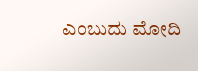ಎಂಬುದು ಮೋದಿ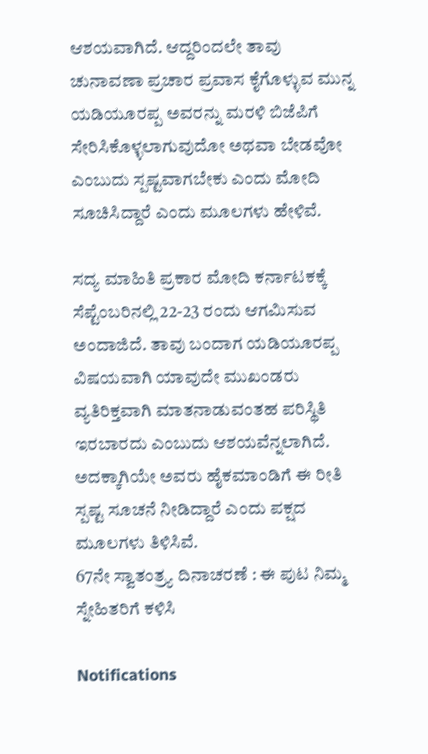ಆಶಯವಾಗಿದೆ. ಆದ್ದರಿಂದಲೇ ತಾವು ಚುನಾವಣಾ ಪ್ರಚಾರ ಪ್ರವಾಸ ಕೈಗೊಳ್ಳುವ ಮುನ್ನ ಯಡಿಯೂರಪ್ಪ ಅವರನ್ನು ಮರಳಿ ಬಿಜೆಪಿಗೆ ಸೇರಿಸಿಕೊಳ್ಳಲಾಗುವುದೋ ಅಥವಾ ಬೇಡವೋ ಎಂಬುದು ಸ್ಪಷ್ಟವಾಗಬೇಕು ಎಂದು ಮೋದಿ ಸೂಚಿಸಿದ್ದಾರೆ ಎಂದು ಮೂಲಗಳು ಹೇಳಿವೆ.

ಸದ್ಯ ಮಾಹಿತಿ ಪ್ರಕಾರ ಮೋದಿ ಕರ್ನಾಟಕಕ್ಕೆ ಸೆಪ್ಟೆಂಬರಿನಲ್ಲಿ 22-23 ರಂದು ಆಗಮಿಸುವ ಅಂದಾಜಿದೆ. ತಾವು ಬಂದಾಗ ಯಡಿಯೂರಪ್ಪ ವಿಷಯವಾಗಿ ಯಾವುದೇ ಮುಖಂಡರು ವ್ಯತಿರಿಕ್ತವಾಗಿ ಮಾತನಾಡುವಂತಹ ಪರಿಸ್ಥಿತಿ ಇರಬಾರದು ಎಂಬುದು ಆಶಯವೆನ್ನಲಾಗಿದೆ. ಅದಕ್ಕಾಗಿಯೇ ಅವರು ಹೈಕಮಾಂಡಿಗೆ ಈ ರೀತಿ ಸ್ಪಷ್ಟ ಸೂಚನೆ ನೀಡಿದ್ದಾರೆ ಎಂದು ಪಕ್ಷದ ಮೂಲಗಳು ತಿಳಿಸಿವೆ.
67ನೇ ಸ್ವಾತಂತ್ರ್ಯ ದಿನಾಚರಣೆ : ಈ ಪುಟ ನಿಮ್ಮ ಸ್ನೇಹಿತರಿಗೆ ಕಳಿಸಿ

Notifications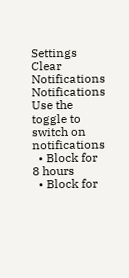Settings
Clear Notifications
Notifications
Use the toggle to switch on notifications
  • Block for 8 hours
  • Block for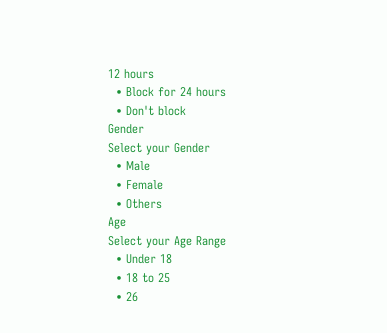12 hours
  • Block for 24 hours
  • Don't block
Gender
Select your Gender
  • Male
  • Female
  • Others
Age
Select your Age Range
  • Under 18
  • 18 to 25
  • 26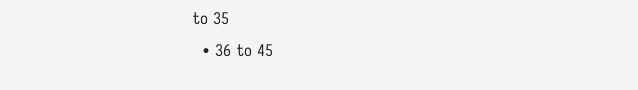to 35
  • 36 to 45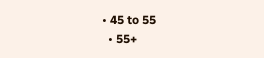• 45 to 55
  • 55+